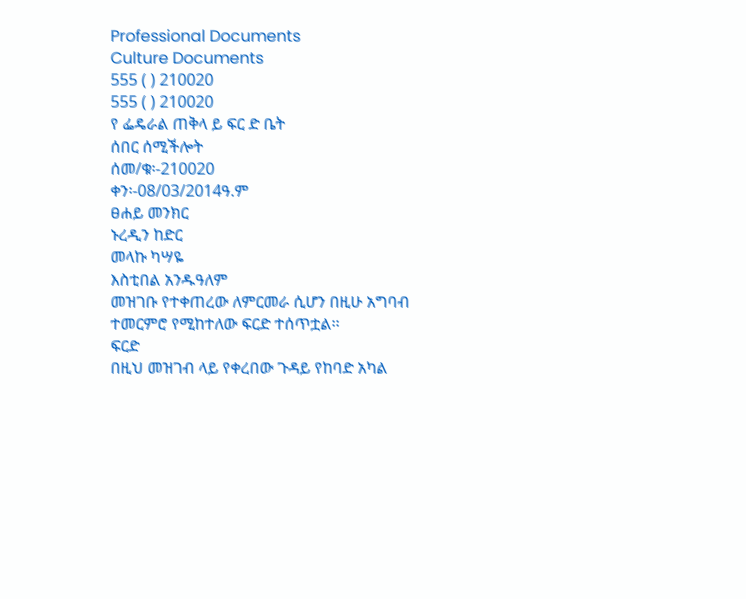Professional Documents
Culture Documents
555 ( ) 210020
555 ( ) 210020
የ ፌዴራል ጠቅላ ይ ፍር ድ ቤት
ሰበር ሰሚችሎት
ሰመ/ቁ፡-210020
ቀን፡-08/03/2014ዓ.ም
ፀሐይ መንክር
ኑረዲን ከድር
መላኩ ካሣዬ
እስቲበል አንዱዓለም
መዝገቡ የተቀጠረው ለምርመራ ሲሆን በዚሁ አግባብ ተመርምሮ የሚከተለው ፍርድ ተሰጥቷል፡፡
ፍርድ
በዚህ መዝገብ ላይ የቀረበው ጉዳይ የከባድ አካል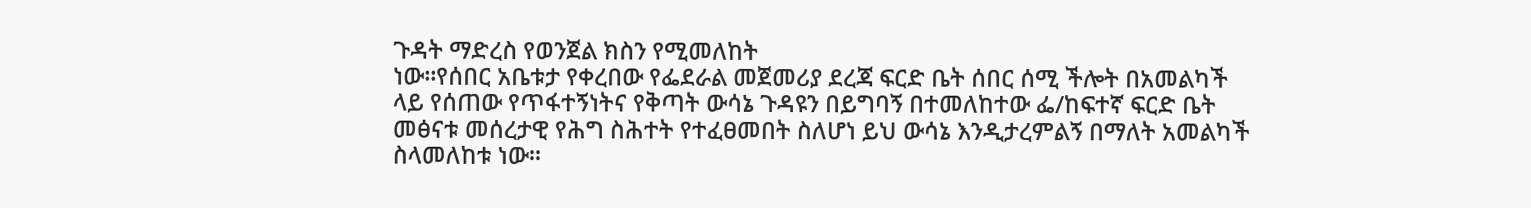ጉዳት ማድረስ የወንጀል ክስን የሚመለከት
ነው፡፡የሰበር አቤቱታ የቀረበው የፌደራል መጀመሪያ ደረጃ ፍርድ ቤት ሰበር ሰሚ ችሎት በአመልካች
ላይ የሰጠው የጥፋተኝነትና የቅጣት ውሳኔ ጉዳዩን በይግባኝ በተመለከተው ፌ/ከፍተኛ ፍርድ ቤት
መፅናቱ መሰረታዊ የሕግ ስሕተት የተፈፀመበት ስለሆነ ይህ ውሳኔ እንዲታረምልኝ በማለት አመልካች
ስላመለከቱ ነው፡፡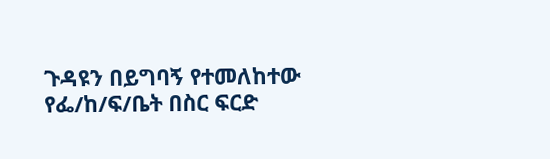ጉዳዩን በይግባኝ የተመለከተው የፌ/ከ/ፍ/ቤት በስር ፍርድ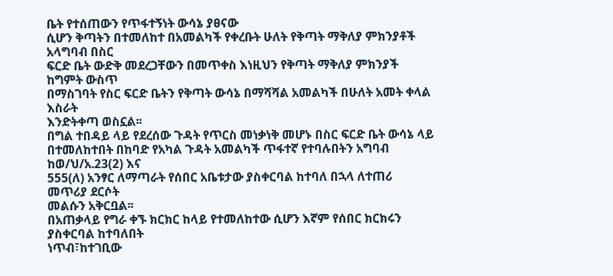ቤት የተሰጠውን የጥፋተኝነት ውሳኔ ያፀናው
ሲሆን ቅጣትን በተመለከተ በአመልካች የቀረቡት ሁለት የቅጣት ማቅለያ ምክንያቶች አላግባብ በስር
ፍርድ ቤት ውድቅ መደረጋቸውን በመጥቀስ እነዚህን የቅጣት ማቅለያ ምክንያች ከግምት ውስጥ
በማስገባት የስር ፍርድ ቤትን የቅጣት ውሳኔ በማሻሻል አመልካች በሁለት አመት ቀላል እስራት
እንድትቀጣ ወስኗል፡፡
በግል ተበዳይ ላይ የደረሰው ጉዳት የጥርስ መነቃነቅ መሆኑ በስር ፍርድ ቤት ውሳኔ ላይ
በተመለከተበት በከባድ የአካል ጉዳት አመልካች ጥፋተኛ የተባሉበትን አግባብ ከወ/ህ/አ.23(2) እና
555(ለ) አንፃር ለማጣራት የሰበር አቤቱታው ያስቀርባል ከተባለ በኋላ ለተጠሪ መጥሪያ ደርሶት
መልሱን አቅርቧል፡፡
በአጠቃላይ የግራ ቀኙ ክርክር ከላይ የተመለከተው ሲሆን እኛም የሰበር ክርክሩን ያስቀርባል ከተባለበት
ነጥብ፣ከተገቢው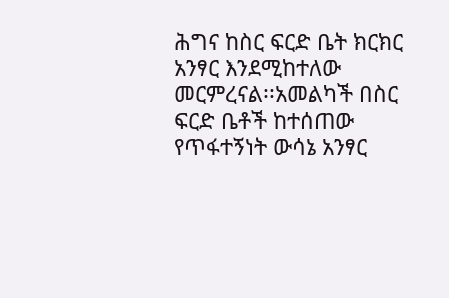ሕግና ከስር ፍርድ ቤት ክርክር አንፃር እንደሚከተለው መርምረናል፡፡አመልካች በስር
ፍርድ ቤቶች ከተሰጠው የጥፋተኝነት ውሳኔ አንፃር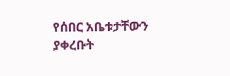የሰበር አቤቱታቸውን ያቀረቡት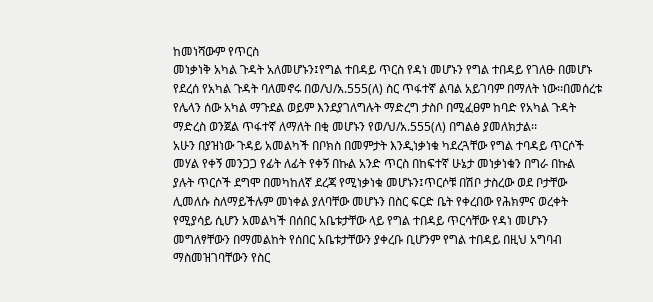ከመነሻውም የጥርስ
መነቃነቅ አካል ጉዳት አለመሆኑን፤የግል ተበዳይ ጥርስ የዳነ መሆኑን የግል ተበዳይ የገለፁ በመሆኑ
የደረሰ የአካል ጉዳት ባለመኖሩ በወ/ህ/አ.555(ለ) ስር ጥፋተኛ ልባል አይገባም በማለት ነው፡፡በመሰረቱ
የሌላን ሰው አካል ማጉደል ወይም እንደያገለግሉት ማድረግ ታስቦ በሚፈፀም ከባድ የአካል ጉዳት
ማድረስ ወንጀል ጥፋተኛ ለማለት በቂ መሆኑን የወ/ህ/አ.555(ለ) በግልፅ ያመለክታል፡፡
አሁን በያዝነው ጉዳይ አመልካች በቦክስ በመምታት እንዲነቃነቁ ካደረጓቸው የግል ተባዳይ ጥርሶች
መሃል የቀኝ መንጋጋ የፊት ለፊት የቀኝ በኩል አንድ ጥርስ በከፍተኛ ሁኔታ መነቃነቁን በግራ በኩል
ያሉት ጥርሶች ደግሞ በመካከለኛ ደረጃ የሚነቃነቁ መሆኑን፤ጥርሶቹ በሽቦ ታስረው ወደ ቦታቸው
ሊመለሱ ስለማይችሉም መነቀል ያለባቸው መሆኑን በስር ፍርድ ቤት የቀረበው የሕክምና ወረቀት
የሚያሳይ ሲሆን አመልካች በሰበር አቤቱታቸው ላይ የግል ተበዳይ ጥርሳቸው የዳነ መሆኑን
መግለፃቸውን በማመልከት የሰበር አቤቱታቸውን ያቀረቡ ቢሆንም የግል ተበዳይ በዚህ አግባብ
ማስመዝገባቸውን የስር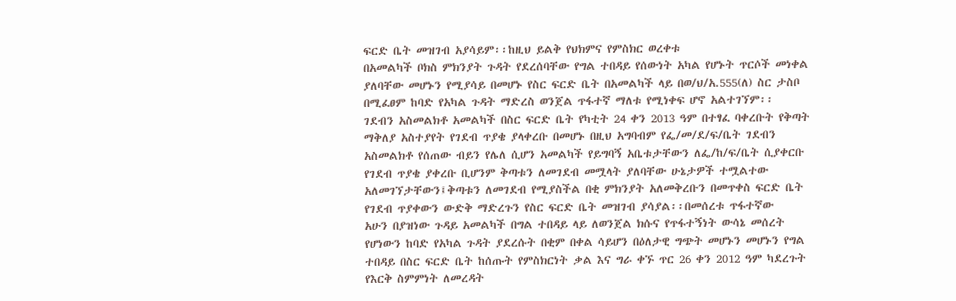ፍርድ ቤት መዝገብ አያሳይም፡፡ከዚህ ይልቅ የህክምና የምስክር ወረቀቱ
በአመልካች ቦክስ ምክንያት ጉዳት የደረሰባቸው የግል ተበዳይ የሰውነት አካል የሆኑት ጥርሶች መነቀል
ያለባቸው መሆኑን የሚያሳይ በመሆኑ የስር ፍርድ ቤት በአመልካች ላይ በወ/ህ/አ.555(ለ) ስር ታስቦ
በሚፈፀም ከባድ የአካል ጉዳት ማድረስ ወንጀል ጥፋተኛ ማለቱ የሚነቀፍ ሆኖ አልተገኘም፡፡
ገደብን አስመልክቶ አመልካች በስር ፍርድ ቤት የካቲት 24 ቀን 2013 ዓም በተፃፈ ባቀረቡት የቅጣት
ማቅለያ አስተያየት የገደብ ጥያቄ ያላቀረቡ በመሆኑ በዚህ አግባብም የፌ/መ/ደ/ፍ/ቤት ገደብን
አስመልክቶ የሰጠው ብይን የሌለ ሲሆን አመልካች የይግባኝ አቤቱታቸውን ለፌ/ከ/ፍ/ቤት ሲያቀርቡ
የገደብ ጥያቄ ያቀረቡ ቢሆንም ቅጣቱን ለመገደብ መሟላት ያለባቸው ሁኔታዎች ተሟልተው
አለመገኘታቸውን፤ቅጣቱን ለመገደብ የሚያስችል በቂ ምክንያት አለመቅረቡን በመጥቀስ ፍርድ ቤት
የገደብ ጥያቀውን ውድቅ ማድረጉን የስር ፍርድ ቤት መዝገብ ያሳያል፡፡በመሰረቱ ጥፋተኛው
አሁን በያዝነው ጉዳይ አመልካች በግል ተበዳይ ላይ ለወንጀል ክሱና የጥፋተኝነት ውሳኔ መሰረት
የሆነውን ከባድ የአካል ጉዳት ያደረሱት በቂም በቀል ሳይሆን በዕለታዊ ግጭት መሆኑን መሆኑን የግል
ተበዳይ በስር ፍርድ ቤት ከሰጡት የምስክርነት ቃል እና ግራ ቀኙ ጥር 26 ቀን 2012 ዓም ካደረጉት
የእርቅ ስምምነት ለመረዳት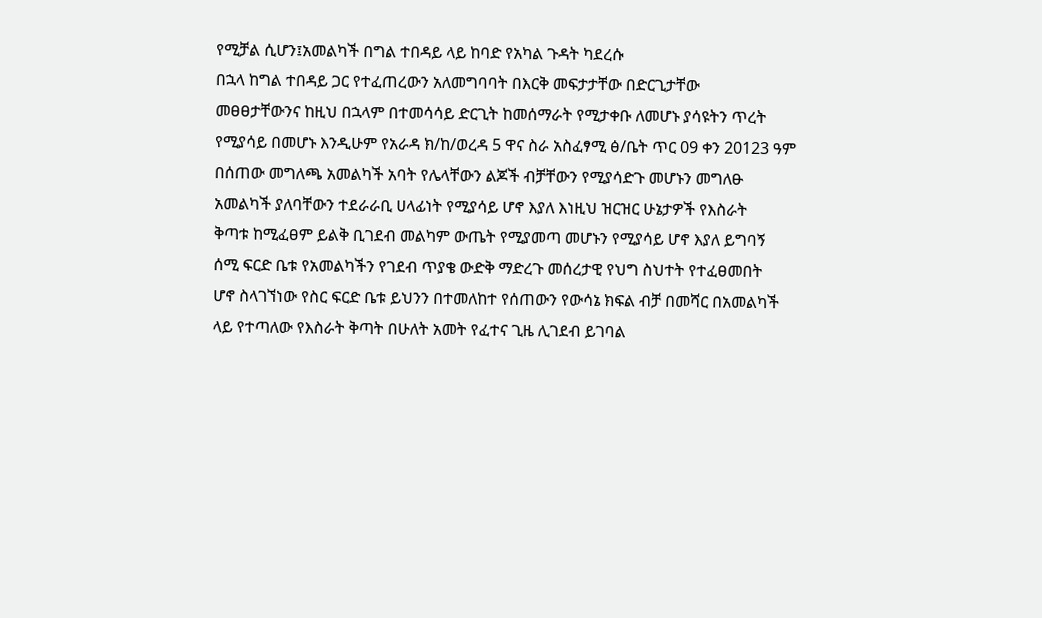የሚቻል ሲሆን፤አመልካች በግል ተበዳይ ላይ ከባድ የአካል ጉዳት ካደረሱ
በኋላ ከግል ተበዳይ ጋር የተፈጠረውን አለመግባባት በእርቅ መፍታታቸው በድርጊታቸው
መፀፀታቸውንና ከዚህ በኋላም በተመሳሳይ ድርጊት ከመሰማራት የሚታቀቡ ለመሆኑ ያሳዩትን ጥረት
የሚያሳይ በመሆኑ እንዲሁም የአራዳ ክ/ከ/ወረዳ 5 ዋና ስራ አስፈፃሚ ፅ/ቤት ጥር 09 ቀን 20123 ዓም
በሰጠው መግለጫ አመልካች አባት የሌላቸውን ልጆች ብቻቸውን የሚያሳድጉ መሆኑን መግለፁ
አመልካች ያለባቸውን ተደራራቢ ሀላፊነት የሚያሳይ ሆኖ እያለ እነዚህ ዝርዝር ሁኔታዎች የእስራት
ቅጣቱ ከሚፈፀም ይልቅ ቢገደብ መልካም ውጤት የሚያመጣ መሆኑን የሚያሳይ ሆኖ እያለ ይግባኝ
ሰሚ ፍርድ ቤቱ የአመልካችን የገደብ ጥያቄ ውድቅ ማድረጉ መሰረታዊ የህግ ስህተት የተፈፀመበት
ሆኖ ስላገኘነው የስር ፍርድ ቤቱ ይህንን በተመለከተ የሰጠውን የውሳኔ ክፍል ብቻ በመሻር በአመልካች
ላይ የተጣለው የእስራት ቅጣት በሁለት አመት የፈተና ጊዜ ሊገደብ ይገባል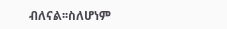ብለናል፡፡ስለሆነም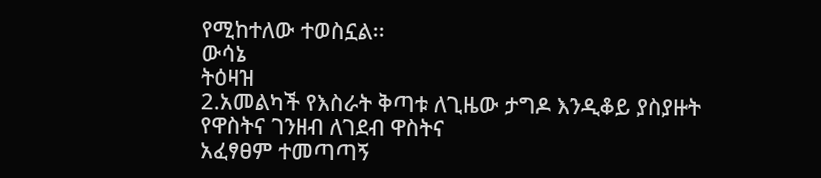የሚከተለው ተወስኗል፡፡
ውሳኔ
ትዕዛዝ
2.አመልካች የእስራት ቅጣቱ ለጊዜው ታግዶ እንዲቆይ ያስያዙት የዋስትና ገንዘብ ለገደብ ዋስትና
አፈፃፀም ተመጣጣኝ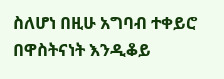ስለሆነ በዚሁ አግባብ ተቀይሮ በዋስትናነት እንዲቆይ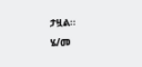ታዟል፡፡
ሄ/መ